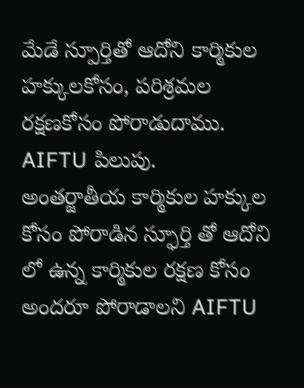మేడే స్పూర్తితో ఆదోని కార్మికుల హక్కులకోసం, పరిశ్రమల రక్షణకోసం పోరాడుదాము. AIFTU పిలుపు.
అంతర్జాతీయ కార్మికుల హక్కుల కోసం పోరాడిన స్ఫూర్తి తో ఆదోని లో ఉన్న కార్మికుల రక్షణ కోసం అందరూ పోరాడాలని AIFTU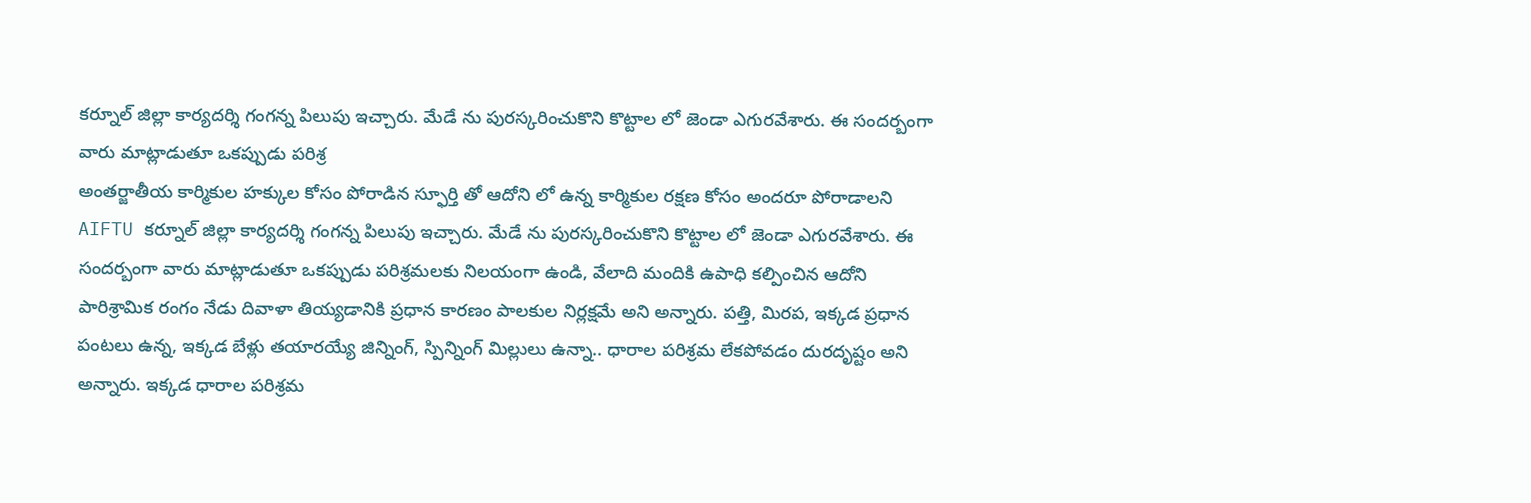కర్నూల్ జిల్లా కార్యదర్శి గంగన్న పిలుపు ఇచ్చారు. మేడే ను పురస్కరించుకొని కొట్టాల లో జెండా ఎగురవేశారు. ఈ సందర్బంగా వారు మాట్లాడుతూ ఒకప్పుడు పరిశ్ర
అంతర్జాతీయ కార్మికుల హక్కుల కోసం పోరాడిన స్ఫూర్తి తో ఆదోని లో ఉన్న కార్మికుల రక్షణ కోసం అందరూ పోరాడాలని AIFTU కర్నూల్ జిల్లా కార్యదర్శి గంగన్న పిలుపు ఇచ్చారు. మేడే ను పురస్కరించుకొని కొట్టాల లో జెండా ఎగురవేశారు. ఈ సందర్బంగా వారు మాట్లాడుతూ ఒకప్పుడు పరిశ్రమలకు నిలయంగా ఉండి, వేలాది మందికి ఉపాధి కల్పించిన ఆదోని పారిశ్రామిక రంగం నేడు దివాళా తియ్యడానికి ప్రధాన కారణం పాలకుల నిర్లక్షమే అని అన్నారు. పత్తి, మిరప, ఇక్కడ ప్రధాన పంటలు ఉన్న, ఇక్కడ బేళ్లు తయారయ్యే జిన్నింగ్, స్పిన్నింగ్ మిల్లులు ఉన్నా.. ధారాల పరిశ్రమ లేకపోవడం దురదృష్టం అని అన్నారు. ఇక్కడ ధారాల పరిశ్రమ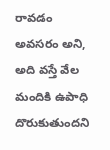రావడం అవసరం అని, అది వస్తే వేల మందికి ఉపాధి దొరుకుతుందని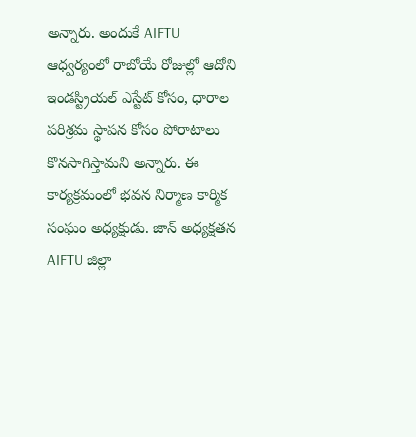అన్నారు. అందుకే AIFTU ఆధ్వర్యంలో రాబోయే రోజుల్లో ఆదోని ఇండస్ట్రియల్ ఎస్టేట్ కోసం, ధారాల పరిశ్రమ స్థాపన కోసం పోరాటాలు కొనసాగిస్తామని అన్నారు. ఈ కార్యక్రమంలో భవన నిర్మాణ కార్మిక సంఘం అధ్యక్షుడు. జాన్ అధ్యక్షతన AIFTU జిల్లా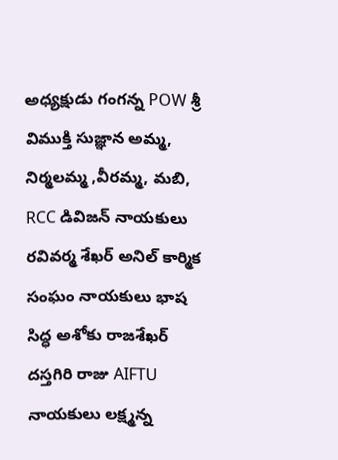అధ్యక్షుడు గంగన్న POW శ్రీ విముక్తి సుజ్ఞాన అమ్మ, నిర్మలమ్మ ,వీరమ్మ, మబి, RCC డివిజన్ నాయకులు రవివర్మ శేఖర్ అనిల్ కార్మిక సంఘం నాయకులు భాష సిద్ధ అశోకు రాజశేఖర్ దస్తగిరి రాజు AIFTU నాయకులు లక్ష్మన్న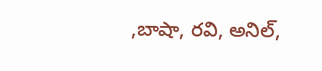,బాషా, రవి, అనిల్,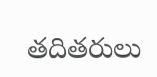తదితరులు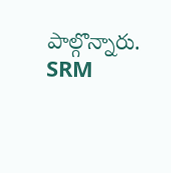పాల్గొన్నారు.
SRM